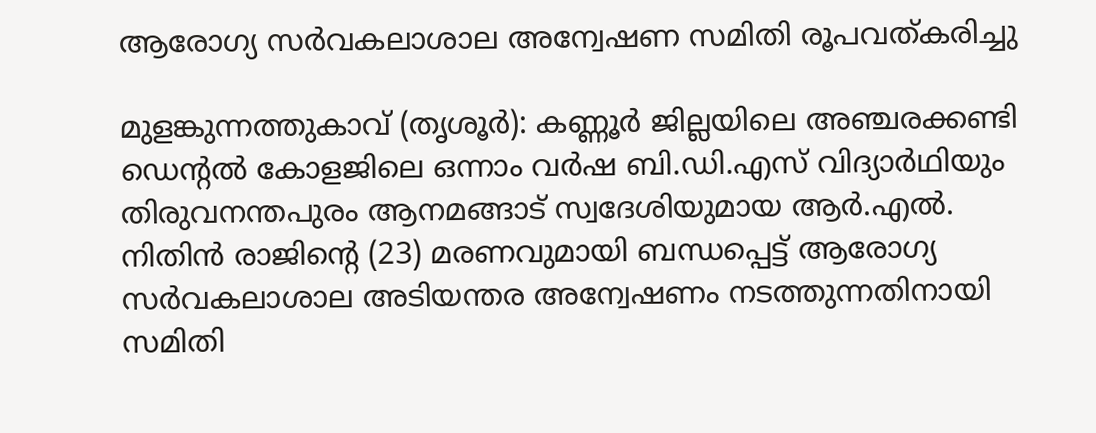ആരോഗ്യ സർവകലാശാല അന്വേഷണ സമിതി രൂപവത്കരിച്ചു

മുളങ്കുന്നത്തുകാവ് (തൃശൂർ): കണ്ണൂർ ജില്ലയിലെ അഞ്ചരക്കണ്ടി ഡെന്റൽ കോളജിലെ ഒന്നാം വർഷ ബി.ഡി.എസ് വിദ്യാർഥിയും തിരുവനന്തപുരം ആനമങ്ങാട് സ്വദേശിയുമായ ആർ.എൽ. നിതിൻ രാജിന്റെ (23) മരണവുമായി ബന്ധപ്പെട്ട് ആരോഗ്യ സർവകലാശാല അടിയന്തര അന്വേഷണം നടത്തുന്നതിനായി സമിതി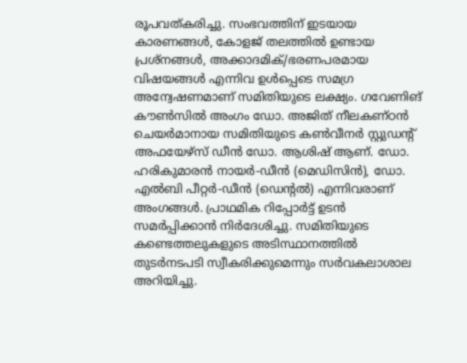രൂപവത്കരിച്ചു. സംഭവത്തിന് ഇടയായ കാരണങ്ങൾ, കോളജ് തലത്തിൽ ഉണ്ടായ പ്രശ്നങ്ങൾ, അക്കാദമിക്/ഭരണപരമായ വിഷയങ്ങൾ എന്നിവ ഉൾപ്പെടെ സമഗ്ര അന്വേഷണമാണ് സമിതിയുടെ ലക്ഷ്യം. ഗവേണിങ് കൗൺസിൽ അംഗം ഡോ. അജിത് നീലകണ്ഠൻ ചെയർമാനായ സമിതിയുടെ കൺവീനർ സ്റ്റുഡന്റ് അഫയേഴ്സ് ഡീൻ ഡോ. ആശിഷ് ആണ്. ഡോ. ഹരികുമാരൻ നായർ-ഡീൻ (മെഡിസിൻ), ഡോ. എൽബി പീറ്റർ-ഡീൻ (ഡെന്റൽ) എന്നിവരാണ് അംഗങ്ങൾ. പ്രാഥമിക റിപ്പോർട്ട് ഉടൻ സമർപ്പിക്കാൻ നിർദേശിച്ചു. സമിതിയുടെ കണ്ടെത്തലുകളുടെ അടിസ്ഥാനത്തിൽ തുടർനടപടി സ്വീകരിക്കുമെന്നും സർവകലാശാല അറിയിച്ചു.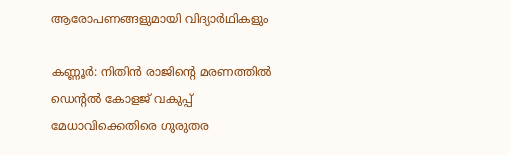ആരോപണങ്ങളുമായി വിദ്യാർഥികളും

കണ്ണൂർ: നിതിൻ രാജിന്റെ മരണത്തിൽ ഡെന്റൽ കോളജ് വകുപ്പ് മേധാവിക്കെതിരെ ഗുരുതര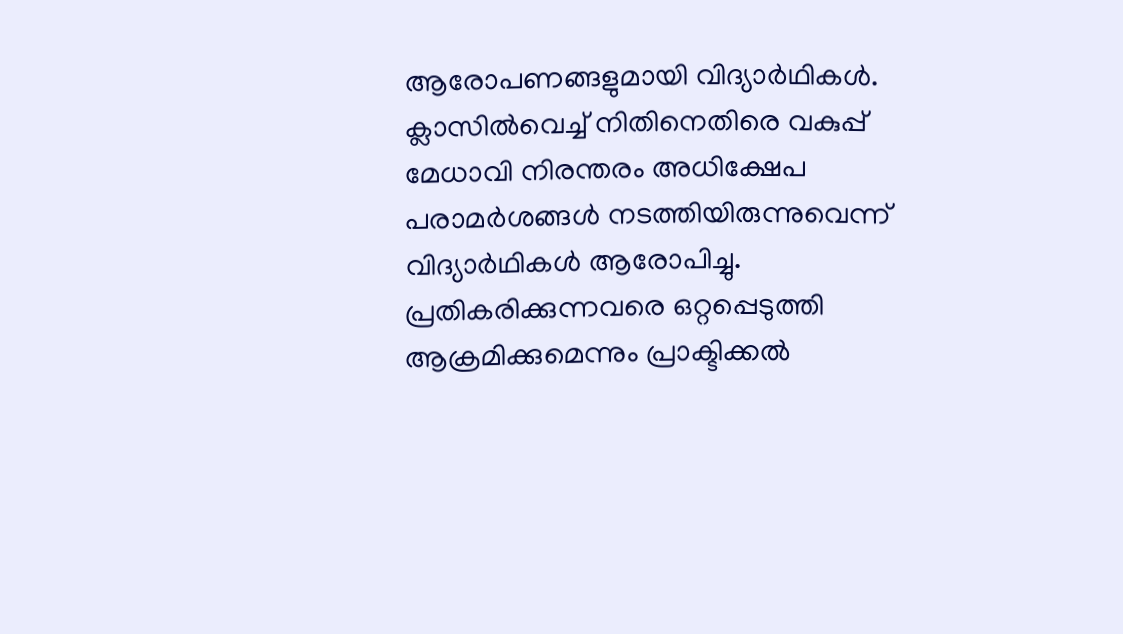ആരോപണങ്ങളുമായി വിദ്യാർഥികൾ. ക്ലാസിൽവെച്ച് നിതിനെതിരെ വകുപ്പ് മേധാവി നിരന്തരം അധിക്ഷേപ പരാമർശങ്ങൾ നടത്തിയിരുന്നുവെന്ന് വിദ്യാർഥികൾ ആരോപിച്ചു. പ്രതികരിക്കുന്നവരെ ഒറ്റപ്പെടുത്തി ആക്രമിക്കുമെന്നും പ്രാക്ടിക്കൽ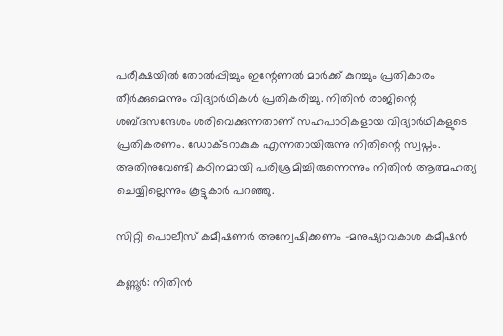പരീക്ഷയിൽ തോൽപ്പിച്ചും ഇന്റേണൽ മാർക്ക്‌ കുറച്ചും പ്രതികാരം തീര്‍ക്കുമെന്നും വിദ്യാർഥികൾ പ്രതികരിച്ചു. നിതിൻ രാജിന്റെ ശബ്ദസന്ദേശം ശരിവെക്കുന്നതാണ് സഹപാഠികളായ വിദ്യാർഥികളുടെ പ്രതികരണം. ഡോക്ടറാകുക എന്നതായിരുന്നു നിതിന്റെ സ്വപ്നം. അതിനുവേണ്ടി കഠിനമായി പരിശ്രമിച്ചിരുന്നെന്നും നിതിൻ ആത്മഹത്യ ചെയ്യില്ലെന്നും കൂട്ടുകാർ പറഞ്ഞു.

സിറ്റി പൊലീസ് കമീഷണർ അന്വേഷിക്കണം -മനുഷ്യാവകാശ കമീഷൻ

കണ്ണൂർ: നിതിൻ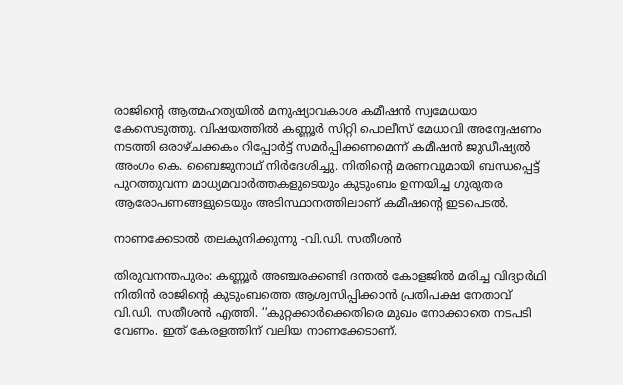രാജിന്റെ ആത്മഹത്യയിൽ മനുഷ്യാവകാശ കമീഷൻ സ്വമേധയാ കേസെടുത്തു. വിഷയത്തിൽ കണ്ണൂർ സിറ്റി പൊലീസ് മേധാവി അന്വേഷണം നടത്തി ഒരാഴ്ചക്കകം റിപ്പോർട്ട് സമർപ്പിക്കണമെന്ന് കമീഷൻ ജുഡീഷ്യൽ അംഗം കെ. ബൈജുനാഥ് നിർദേശിച്ചു. നിതിന്റെ മരണവുമായി ബന്ധപ്പെട്ട് പുറത്തുവന്ന മാധ്യമവാർത്തകളുടെയും കുടുംബം ഉന്നയിച്ച ഗുരുതര ആരോപണങ്ങളുടെയും അടിസ്ഥാനത്തിലാണ് കമീഷന്റെ ഇടപെടൽ.

നാണക്കേടാൽ തലകുനിക്കുന്നു -വി.ഡി. സതീശൻ

തിരുവനന്തപുരം: കണ്ണൂർ അഞ്ചരക്കണ്ടി ദന്തൽ കോളജിൽ മരിച്ച വിദ്യാർഥി നിതിൻ രാജിന്റെ കുടുംബത്തെ ആശ്വസിപ്പിക്കാൻ പ്രതിപക്ഷ നേതാവ് വി.ഡി. സതീശൻ എത്തി. ‘‘കുറ്റക്കാർക്കെതിരെ മുഖം നോക്കാതെ നടപടി വേണം. ഇത് കേരളത്തിന് വലിയ നാണക്കേടാണ്.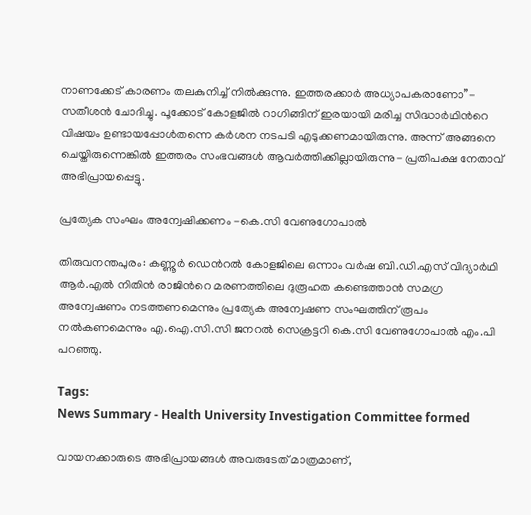നാണക്കേട് കാരണം തലകുനിച്ച് നിൽക്കുന്നു. ഇത്തരക്കാർ അധ്യാപകരാണോ’’- സതീശൻ ചോദിച്ചു. പൂക്കോട് കോളജിൽ റാഗിങ്ങിന് ഇരയായി മരിച്ച സിദ്ധാർഥിന്‍റെ വിഷയം ഉണ്ടായപ്പോൾതന്നെ കർശന നടപടി എടുക്കണമായിരുന്നു. അന്ന് അങ്ങനെ ചെയ്തിരുന്നെങ്കിൽ ഇത്തരം സംഭവങ്ങൾ ആവർത്തിക്കില്ലായിരുന്നു- പ്രതിപക്ഷ നേതാവ് അഭിപ്രായപ്പെട്ടു.

പ്രത്യേക സംഘം അന്വേഷിക്കണം -കെ.സി വേണുഗോപാല്‍

തിരുവനന്തപുരം: കണ്ണൂര്‍ ഡെന്‍റല്‍ കോളജിലെ ഒന്നാം വര്‍ഷ ബി.ഡി.എസ് വിദ്യാർഥി ആര്‍.എല്‍ നിതിന്‍ രാജിന്‍റെ മരണത്തിലെ ദുരൂഹത കണ്ടെത്താന്‍ സമഗ്ര അന്വേഷണം നടത്തണമെന്നും പ്രത്യേക അന്വേഷണ സംഘത്തിന് രൂപം നല്‍കണമെന്നും എ.ഐ.സി.സി ജനറല്‍ സെക്രട്ടറി കെ.സി വേണുഗോപാല്‍ എം.പി പറഞ്ഞു.

Tags:
News Summary - Health University Investigation Committee formed

വായനക്കാരുടെ അഭിപ്രായങ്ങള്‍ അവരുടേത് മാത്രമാണ്,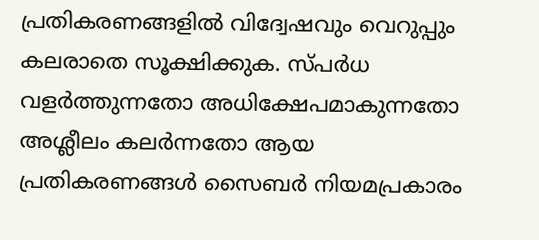പ്രതികരണങ്ങളിൽ വിദ്വേഷവും വെറുപ്പും കലരാതെ സൂക്ഷിക്കുക. സ്പർധ വളർത്തുന്നതോ അധിക്ഷേപമാകുന്നതോ അശ്ലീലം കലർന്നതോ ആയ പ്രതികരണങ്ങൾ സൈബർ നിയമപ്രകാരം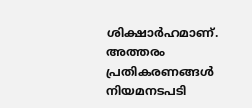ശിക്ഷാർഹമാണ്. അത്തരം പ്രതികരണങ്ങൾ നിയമനടപടി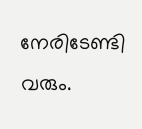നേരിടേണ്ടി വരും.